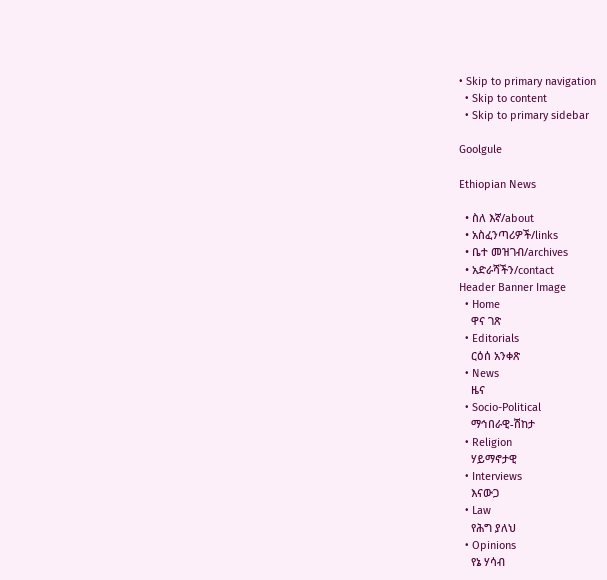• Skip to primary navigation
  • Skip to content
  • Skip to primary sidebar

Goolgule

Ethiopian News

  • ስለ እኛ/about
  • አስፈንጣሪዎች/links
  • ቤተ መዝገብ/archives
  • አድራሻችን/contact
Header Banner Image
  • Home
    ዋና ገጽ
  • Editorials
    ርዕሰ አንቀጽ
  • News
    ዜና
  • Socio-Political
    ማኅበራዊ-ሽከታ
  • Religion
    ሃይማኖታዊ
  • Interviews
    እናውጋ
  • Law
    የሕግ ያለህ
  • Opinions
    የኔ ሃሳብ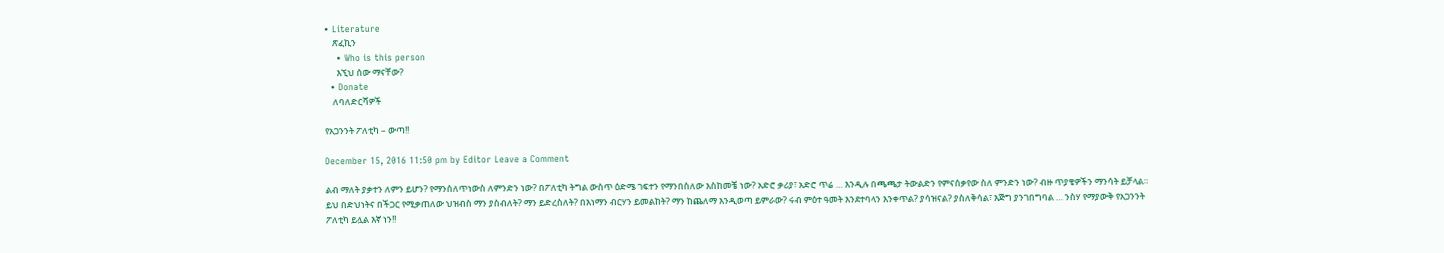• Literature
    ጽፈኪን
    • Who is this person
      እኚህ ሰው ማናቸው?
  • Donate
    ለባለድርሻዎች

የአጋንንት ፖለቲካ – ውጣ!!

December 15, 2016 11:50 pm by Editor Leave a Comment

ልብ ማለት ያቃተን ለምን ይሆን? የማንሰለጥነውስ ለምንድን ነው? በፖለቲካ ትግል ውስጥ ዕድሜ ገፍተን የማንበስለው እስከመቼ ነው? አድሮ ቃሪያ፣ አድሮ ጥሬ … እንዲሉ በጫጫታ ትውልድን የምናሰቃየው ስለ ምንድን ነው? ብዙ ጥያቄዎችን ማንሳት ይቻላል። ይህ በድህነትና በችጋር የሚቃጠለው ህዝብስ ማን ያስብለት? ማን ይድረስለት? በእነማን ብርሃን ይመልከት? ማን ከጨለማ እንዲወጣ ይምራው? ሩብ ምዕተ ዓመት እንደተባላን እንቀጥል? ያሳዝናል? ያስለቅሳል፣ እጅግ ያንገበግባል … ንስሃ የማያውቅ የአጋንንት ፖለቲካ ይሏል እኛ ነን!!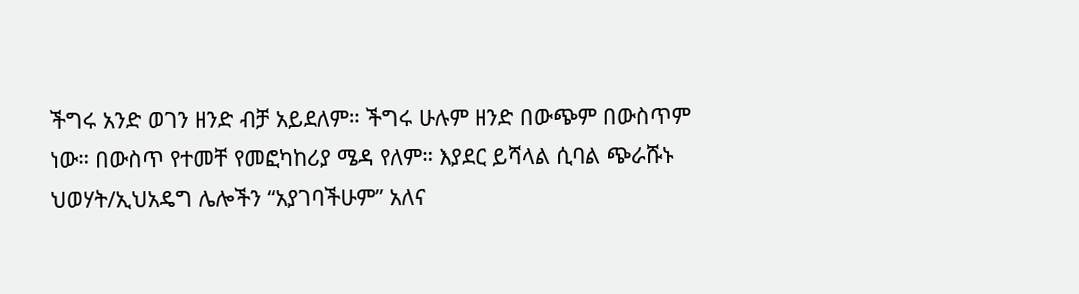ችግሩ አንድ ወገን ዘንድ ብቻ አይደለም። ችግሩ ሁሉም ዘንድ በውጭም በውስጥም ነው። በውስጥ የተመቸ የመፎካከሪያ ሜዳ የለም። እያደር ይሻላል ሲባል ጭራሹኑ ህወሃት/ኢህአዴግ ሌሎችን “አያገባችሁም” አለና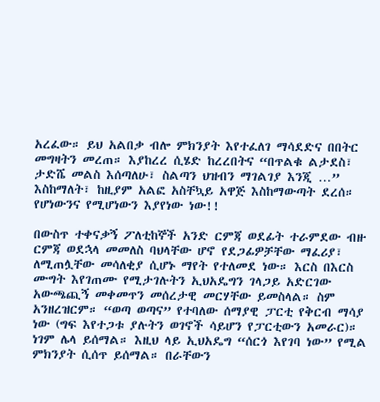አረፈው። ይህ አልበቃ ብሎ ምክንያት እየተፈለገ ማሳደድና በበትር መግዛትን መረጠ። እያከረረ ሲሄድ ከረረበትና “በጥልቁ ልታደስ፣ ታድሼ መልስ እሰጣለሁ፣ ስልጣን ህዝብን ማገልገያ እንጂ …” እስከማለት፣ ከዚያም አልፎ አስቸኳይ አዋጅ እስከማውጣት ደረሰ። የሆነውንና የሚሆነውን እያየነው ነው!!

በውስጥ ተቀናቃኝ ፖለቲከኞች አንድ ርምጃ ወደፊት ተራምደው ብዙ ርምጃ ወደኋላ መመለስ ባህላቸው ሆኖ የደጋፊዎቻቸው ማፈሪያ፣ ለሚጠሏቸው መሳለቂያ ሲሆኑ ማየት የተለመደ ነው። እርስ በእርስ ሙግት እየገጠሙ የሚታገሉትን ኢህአዴግን ገላጋይ አድርገው አውጫጪኝ መቀመጥን መሰረታዊ መርሃቸው ይመስላል። ስም አንዘረዝርም። “ወጣ ወጣና” የተባለው ሰማያዊ ፓርቲ የቅርብ ማሳያ ነው (ግፍ እየተጋቱ ያሉትን ወገኖች ሳይሆን የፓርቲውን አመራር)። ነገም ሌላ ይሰማል። እዚህ ላይ ኢህአዴግ “ሰርጎ እየገባ ነው” የሚል ምክንያት ሲሰጥ ይሰማል። በራቸውን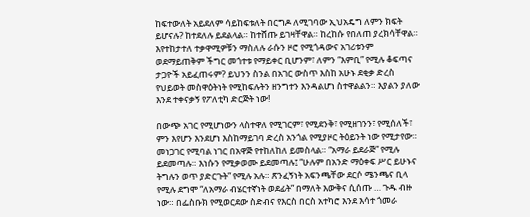ከፍተውለት አይደለም ሳይከፍቱለት በርግዶ ለሚገባው ኢህአዴግ ለምን ክፍት ይሆናሉ? ከተደለሉ ይደልላል። ከተሸጡ ይገዛቸዋል። ከረከሱ የበለጠ ያረክሳቸዋል። እየተከታተለ ተቃዋሚዎቹን ማስለሉ ራሱን ዞሮ የሚጎዳውና አገሪቱንም ወደማይጠቅም ችግር መጎተቱ የማይቀር ቢሆንም፣ ለምን “እምቢ” የሚሉ ቆፍጣና ታጋዮች አይፈጠሩም? ይህንን ስንል በአገር ውስጥ እስከ አሁኑ ደቂቃ ድረስ የህይወት መስዋዕትነት የሚከፍሉትን ዘንግተን እንዳልሆነ ስተዋልልን። እያልን ያለው እንደ ተቀናቃኝ የፖለቲካ ድርጅት ነው!

በውጭ አገር የሚሆነውን ላስተዋለ የሚገርም፣ የሚደንቅ፣ የሚዘገንን፣ የሚሰለች፣ ምን እየሆን እንደሆነ እስከማይገባ ድረስ አንጎል የሚያዞር ትዕይንት ነው የሚታየው። መነጋገር የሚባል ነገር በአዋጅ የተከለከለ ይመስላል። “አማራ ይደራጅ” የሚሉ ይደመጣሉ። እነሱን የሚቃወሙ ይደመጣሉ፤ “ሁሉም በአንድ ማዕቀፍ ሥር ይሁኑና ትግሉን ወጥ ያድርጉት” የሚሉ አሉ። ጽንፈኝነት አፍንጫቸው ደርሶ ሜንጫና ቢላ የሚሉ ደግሞ “ለአማራ ብሄርተኛነት ወደፊት” በማለት እውቅና ሲሰጡ … ጉዱ ብዙ ነው። በፌስቡክ የሚወርደው ስድብና የእርስ በርስ አተካሮ እንደ እሳተ ጎመራ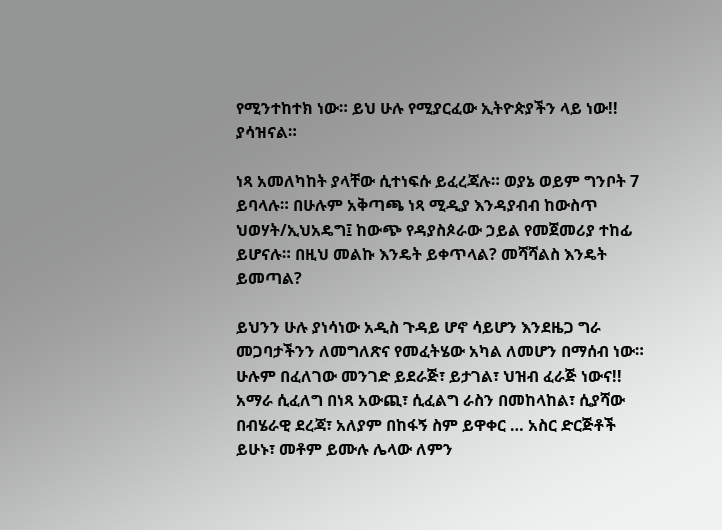የሚንተከተክ ነው። ይህ ሁሉ የሚያርፈው ኢትዮጵያችን ላይ ነው!! ያሳዝናል።

ነጻ አመለካከት ያላቸው ሲተነፍሱ ይፈረጃሉ። ወያኔ ወይም ግንቦት 7 ይባላሉ። በሁሉም አቅጣጫ ነጻ ሚዲያ እንዳያብብ ከውስጥ ህወሃት/ኢህአዴግ፤ ከውጭ የዳያስጶራው ኃይል የመጀመሪያ ተከፊ ይሆናሉ። በዚህ መልኩ እንዴት ይቀጥላል? መሻሻልስ እንዴት ይመጣል?

ይህንን ሁሉ ያነሳነው አዲስ ጉዳይ ሆኖ ሳይሆን እንደዜጋ ግራ መጋባታችንን ለመግለጽና የመፈትሄው አካል ለመሆን በማሰብ ነው። ሁሉም በፈለገው መንገድ ይደራጅ፣ ይታገል፣ ህዝብ ፈራጅ ነውና!! አማራ ሲፈለግ በነጻ አውጪ፣ ሲፈልግ ራስን በመከላከል፣ ሲያሻው በብሄራዊ ደረጃ፣ አለያም በከፋኝ ስም ይዋቀር … አስር ድርጅቶች ይሁኑ፣ መቶም ይሙሉ ሌላው ለምን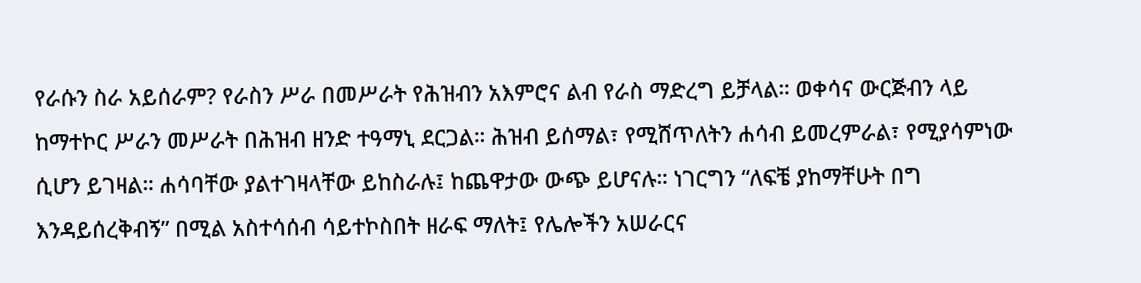የራሱን ስራ አይሰራም? የራስን ሥራ በመሥራት የሕዝብን አእምሮና ልብ የራስ ማድረግ ይቻላል። ወቀሳና ውርጅብን ላይ ከማተኮር ሥራን መሥራት በሕዝብ ዘንድ ተዓማኒ ደርጋል። ሕዝብ ይሰማል፣ የሚሸጥለትን ሐሳብ ይመረምራል፣ የሚያሳምነው ሲሆን ይገዛል። ሐሳባቸው ያልተገዛላቸው ይከስራሉ፤ ከጨዋታው ውጭ ይሆናሉ። ነገርግን “ለፍቼ ያከማቸሁት በግ እንዳይሰረቅብኝ” በሚል አስተሳሰብ ሳይተኮስበት ዘራፍ ማለት፤ የሌሎችን አሠራርና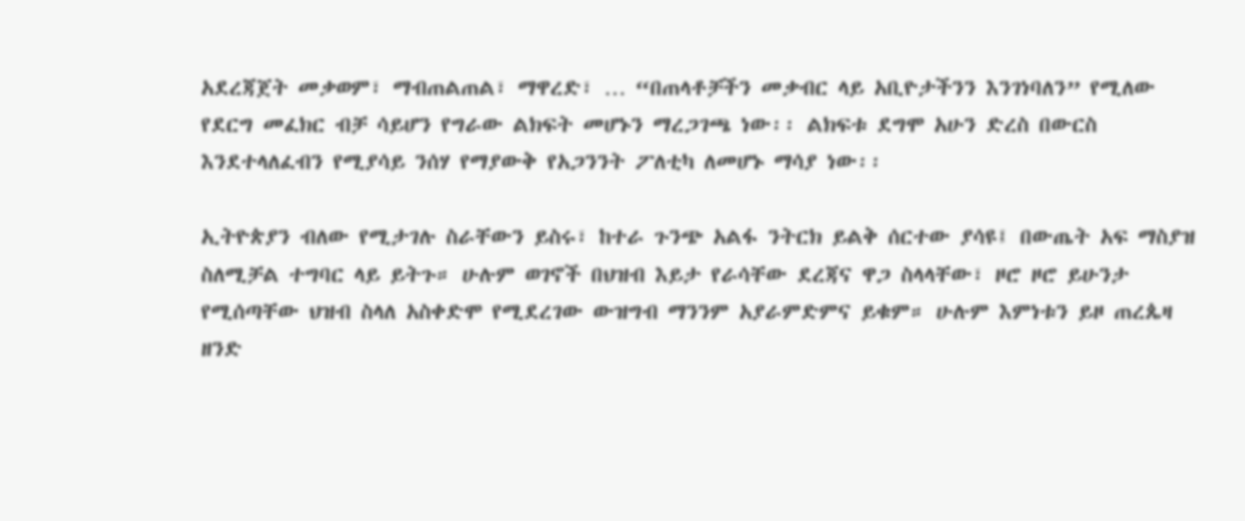አደረጃጀት መቃወም፣ ማብጠልጠል፣ ማዋረድ፣ … “በጠላቶቻችን መቃብር ላይ አቢዮታችንን እንገነባለን” የሚለው የደርግ መፈክር ብቻ ሳይሆን የግራው ልክፍት መሆኑን ማረጋገጫ ነው፡፡ ልክፍቱ ደግሞ አሁን ድረስ በውርስ እንደተላለፈብን የሚያሳይ ንሰሃ የማያውቅ የአጋንንት ፖለቲካ ለመሆኑ ማሳያ ነው፡፡

ኢትዮጵያን ብለው የሚታገሉ ስራቸውን ይስሩ፣ ከተራ ጉንጭ አልፋ ንትርክ ይልቅ ሰርተው ያሳዩ፤ በውጤት አፍ ማስያዝ ስለሚቻል ተግባር ላይ ይትጉ። ሁሉም ወገኖች በህዝብ እይታ የራሳቸው ደረጃና ዋጋ ስላላቸው፣ ዞሮ ዞሮ ይሁንታ የሚሰጣቸው ህዝብ ስላለ አስቀድሞ የሚደረገው ውዝግብ ማንንም አያራምድምና ይቁም። ሁሉም እምነቱን ይዞ ጠረጴዛ ዘንድ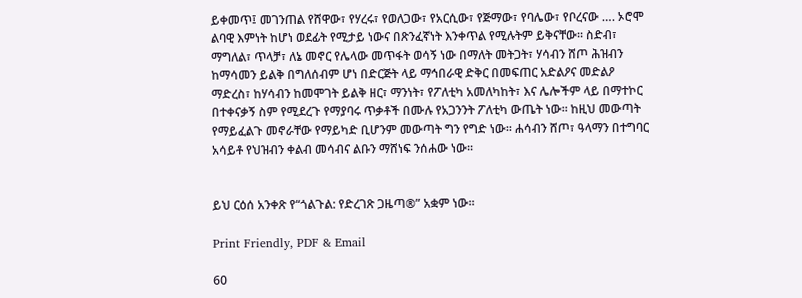ይቀመጥ፤ መገንጠል የሸዋው፣ የሃረሩ፣ የወለጋው፣ የአርሲው፣ የጅማው፣ የባሌው፣ የቦረናው …. ኦሮሞ ልባዊ እምነት ከሆነ ወደፊት የሚታይ ነውና በጽንፈኛነት እንቀጥል የሚሉትም ይቅናቸው። ስድብ፣ ማግለል፣ ጥላቻ፣ ለኔ መኖር የሌላው መጥፋት ወሳኝ ነው በማለት መትጋት፣ ሃሳብን ሸጦ ሕዝብን ከማሳመን ይልቅ በግለሰብም ሆነ በድርጅት ላይ ማኅበራዊ ድቅር በመፍጠር አድልዖና መድልዖ ማድረስ፣ ከሃሳብን ከመሞገት ይልቅ ዘር፣ ማንነት፣ የፖለቲካ አመለካከት፣ እና ሌሎችም ላይ በማተኮር በተቀናቃኝ ስም የሚደረጉ የማያባሩ ጥቃቶች በሙሉ የአጋንንት ፖለቲካ ውጤት ነው፡፡ ከዚህ መውጣት የማይፈልጉ መኖራቸው የማይካድ ቢሆንም መውጣት ግን የግድ ነው፡፡ ሐሳብን ሸጦ፣ ዓላማን በተግባር አሳይቶ የህዝብን ቀልብ መሳብና ልቡን ማሸነፍ ንሰሐው ነው፡፡


ይህ ርዕሰ አንቀጽ የ“ጎልጉል: የድረገጽ ጋዜጣ®” አቋም ነው፡፡

Print Friendly, PDF & Email

60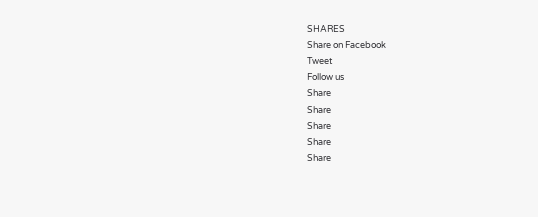SHARES
Share on Facebook
Tweet
Follow us
Share
Share
Share
Share
Share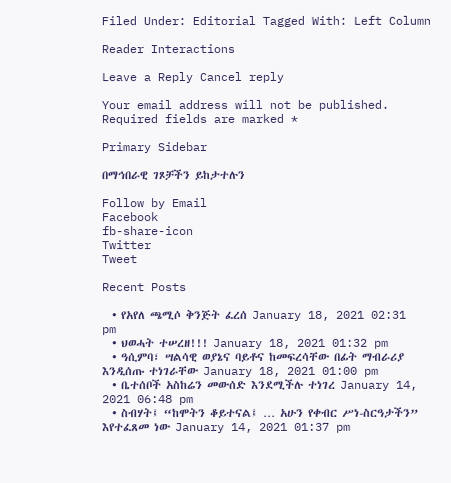Filed Under: Editorial Tagged With: Left Column

Reader Interactions

Leave a Reply Cancel reply

Your email address will not be published. Required fields are marked *

Primary Sidebar

በማኅበራዊ ገጾቻችን ይከታተሉን

Follow by Email
Facebook
fb-share-icon
Twitter
Tweet

Recent Posts

  • የአየለ ጫሚሶ ቅንጅት ፈረሰ January 18, 2021 02:31 pm
  • ህወሓት ተሠረዘ!!! January 18, 2021 01:32 pm
  • ዓሲምባ፣ ሣልሳዊ ወያኔና ባይቶና ከመፍረሳቸው በፊት ማብራሪያ እንዲሰጡ ተነገራቸው January 18, 2021 01:00 pm
  • ቤተሰቦች አስከሬን መውሰድ እንደሚችሉ ተነገረ January 14, 2021 06:48 pm
  • ስብሃት፤ “ከሞትን ቆይተናል፤ … አሁን የቀብር ሥነ-ስርዓታችን” እየተፈጸመ ነው January 14, 2021 01:37 pm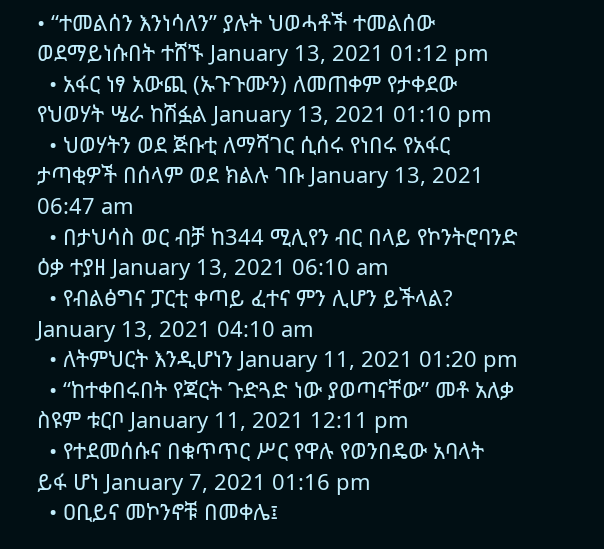• “ተመልሰን እንነሳለን” ያሉት ህወሓቶች ተመልሰው ወደማይነሱበት ተሸኙ January 13, 2021 01:12 pm
  • አፋር ነፃ አውጪ (ኡጉጉሙን) ለመጠቀም የታቀደው የህወሃት ሤራ ከሽፏል January 13, 2021 01:10 pm
  • ህወሃትን ወደ ጅቡቲ ለማሻገር ሲሰሩ የነበሩ የአፋር ታጣቂዎች በሰላም ወደ ክልሉ ገቡ January 13, 2021 06:47 am
  • በታህሳስ ወር ብቻ ከ344 ሚሊየን ብር በላይ የኮንትሮባንድ ዕቃ ተያዘ January 13, 2021 06:10 am
  • የብልፅግና ፓርቲ ቀጣይ ፈተና ምን ሊሆን ይችላል? January 13, 2021 04:10 am
  • ለትምህርት እንዲሆነን January 11, 2021 01:20 pm
  • “ከተቀበሩበት የጃርት ጉድጓድ ነው ያወጣናቸው” መቶ አለቃ ስዩም ቱርቦ January 11, 2021 12:11 pm
  • የተደመሰሱና በቁጥጥር ሥር የዋሉ የወንበዴው አባላት ይፋ ሆነ January 7, 2021 01:16 pm
  • ዐቢይና መኮንኖቹ በመቀሌ፤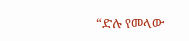“ድሉ የመላው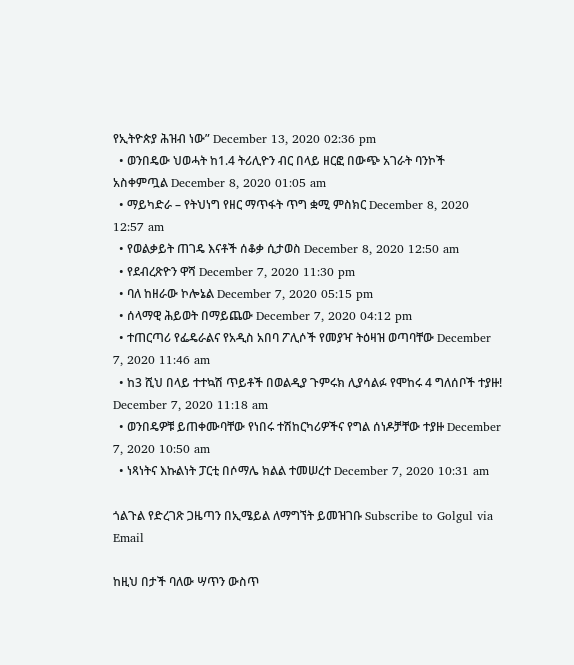የኢትዮጵያ ሕዝብ ነው” December 13, 2020 02:36 pm
  • ወንበዴው ህወሓት ከ1.4 ትሪሊዮን ብር በላይ ዘርፎ በውጭ አገራት ባንኮች አስቀምጧል December 8, 2020 01:05 am
  • ማይካድራ – የትህነግ የዘር ማጥፋት ጥግ ቋሚ ምስክር December 8, 2020 12:57 am
  • የወልቃይት ጠገዴ እናቶች ሰቆቃ ሲታወስ December 8, 2020 12:50 am
  • የደብረጽዮን ዋሻ December 7, 2020 11:30 pm
  • ባለ ከዘራው ኮሎኔል December 7, 2020 05:15 pm
  • ሰላማዊ ሕይወት በማይጨው December 7, 2020 04:12 pm
  • ተጠርጣሪ የፌዴራልና የአዲስ አበባ ፖሊሶች የመያዣ ትዕዛዝ ወጣባቸው December 7, 2020 11:46 am
  • ከ3 ሺህ በላይ ተተኳሽ ጥይቶች በወልዲያ ጉምሩክ ሊያሳልፉ የሞከሩ 4 ግለሰቦች ተያዙ! December 7, 2020 11:18 am
  • ወንበዴዎቹ ይጠቀሙባቸው የነበሩ ተሽከርካሪዎችና የግል ሰነዶቻቸው ተያዙ December 7, 2020 10:50 am
  • ነጻነትና እኩልነት ፓርቲ በሶማሌ ክልል ተመሠረተ December 7, 2020 10:31 am

ጎልጉል የድረገጽ ጋዜጣን በኢሜይል ለማግኘት ይመዝገቡ Subscribe to Golgul via Email

ከዚህ በታች ባለው ሣጥን ውስጥ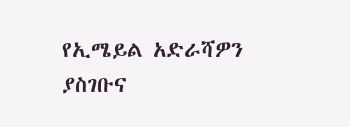የኢሜይል አድራሻዎን ያስገቡና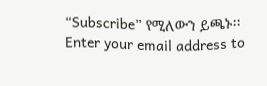“Subscribe” የሚለውን ይጫኑ፡፡
Enter your email address to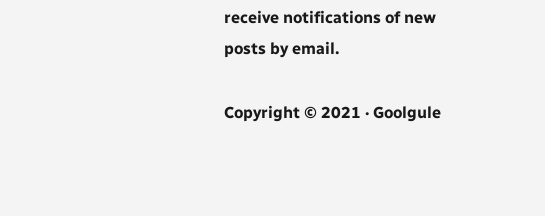receive notifications of new posts by email.

Copyright © 2021 · Goolgule